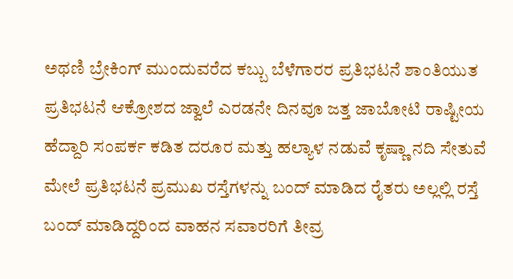ಅಥಣಿ ಬ್ರೇಕಿಂಗ್ ಮುಂದುವರೆದ ಕಬ್ಬು ಬೆಳೆಗಾರರ ಪ್ರತಿಭಟನೆ ಶಾಂತಿಯುತ ಪ್ರತಿಭಟನೆ ಆಕ್ರೋಶದ ಜ್ವಾಲೆ ಎರಡನೇ ದಿನವೂ ಜತ್ತ ಜಾಬೋಟಿ ರಾಷ್ಟೀಯ ಹೆದ್ದಾರಿ ಸಂಪರ್ಕ ಕಡಿತ ದರೂರ ಮತ್ತು ಹಲ್ಯಾಳ ನಡುವೆ ಕೃಷ್ಣಾ ನದಿ ಸೇತುವೆ ಮೇಲೆ ಪ್ರತಿಭಟನೆ ಪ್ರಮುಖ ರಸ್ತೆಗಳನ್ನು ಬಂದ್ ಮಾಡಿದ ರೈತರು ಅಲ್ಲಲ್ಲಿ ರಸ್ತೆ ಬಂದ್ ಮಾಡಿದ್ದರಿಂದ ವಾಹನ ಸವಾರರಿಗೆ ತೀವ್ರ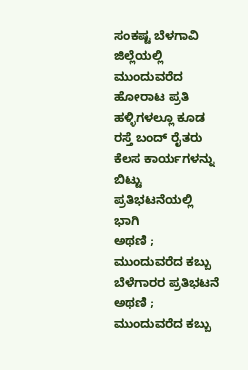ಸಂಕಷ್ಟ ಬೆಳಗಾವಿ ಜಿಲ್ಲೆಯಲ್ಲಿ ಮುಂದುವರೆದ ಹೋರಾಟ ಪ್ರತಿ ಹಳ್ಳಿಗಳಲ್ಲೂ ಕೂಡ ರಸ್ತೆ ಬಂದ್ ರೈತರು ಕೆಲಸ ಕಾರ್ಯಗಳನ್ನು ಬಿಟ್ಟು ಪ್ರತಿಭಟನೆಯಲ್ಲಿ ಭಾಗಿ
ಅಥಣಿ ; ಮುಂದುವರೆದ ಕಬ್ಬು ಬೆಳೆಗಾರರ ಪ್ರತಿಭಟನೆ
ಅಥಣಿ ; ಮುಂದುವರೆದ ಕಬ್ಬು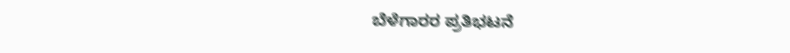ಬೆಳೆಗಾರರ ಪ್ರತಿಭಟನೆ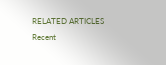RELATED ARTICLES
Recent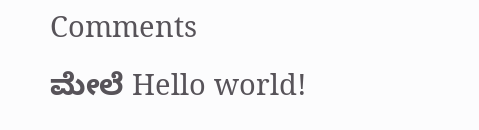Comments
ಮೇಲೆ Hello world!